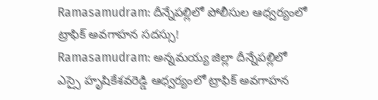Ramasamudram: దీన్నేపల్లిలో పోలీసుల ఆధ్వర్యంలో ట్రాఫిక్ అవగాహన సదస్సు!
Ramasamudram: అన్నమయ్య జిల్లా దీన్నేపల్లిలో ఎస్సై హృషికేశవరెడ్డి ఆధ్వర్యంలో ట్రాఫిక్ అవగాహన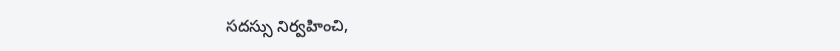సదస్సు నిర్వహించి,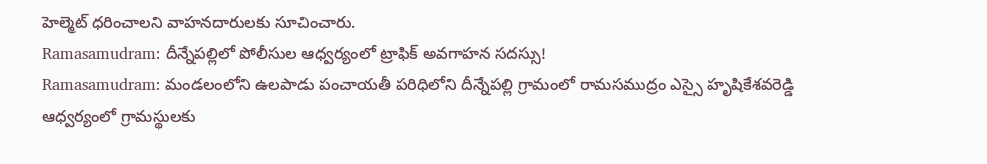హెల్మెట్ ధరించాలని వాహనదారులకు సూచించారు.
Ramasamudram: దీన్నేపల్లిలో పోలీసుల ఆధ్వర్యంలో ట్రాఫిక్ అవగాహన సదస్సు!
Ramasamudram: మండలంలోని ఉలపాడు పంచాయతీ పరిధిలోని దీన్నేపల్లి గ్రామంలో రామసముద్రం ఎస్సై హృషికేశవరెడ్డి ఆధ్వర్యంలో గ్రామస్థులకు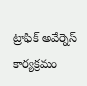ట్రాఫిక్ అవేర్నెస్ కార్యక్రమం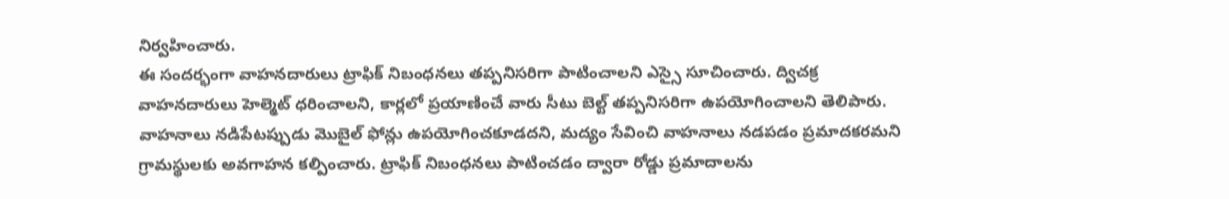నిర్వహించారు.
ఈ సందర్భంగా వాహనదారులు ట్రాఫిక్ నిబంధనలు తప్పనిసరిగా పాటించాలని ఎస్సై సూచించారు. ద్విచక్ర వాహనదారులు హెల్మెట్ ధరించాలని, కార్లలో ప్రయాణించే వారు సీటు బెల్ట్ తప్పనిసరిగా ఉపయోగించాలని తెలిపారు.
వాహనాలు నడిపేటప్పుడు మొబైల్ ఫోన్లు ఉపయోగించకూడదని, మద్యం సేవించి వాహనాలు నడపడం ప్రమాదకరమని గ్రామస్థులకు అవగాహన కల్పించారు. ట్రాఫిక్ నిబంధనలు పాటించడం ద్వారా రోడ్డు ప్రమాదాలను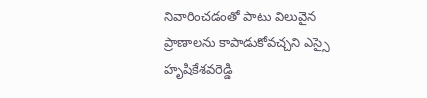నివారించడంతో పాటు విలువైన ప్రాణాలను కాపాడుకోవచ్చని ఎస్సై హృషికేశవరెడ్డి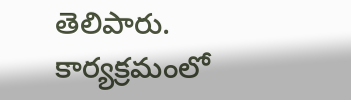తెలిపారు. కార్యక్రమంలో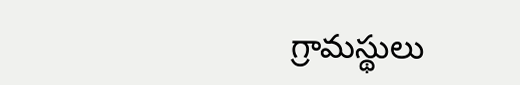గ్రామస్థులు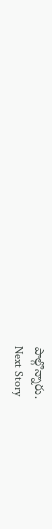పాల్గొన్నారు.
Next Story